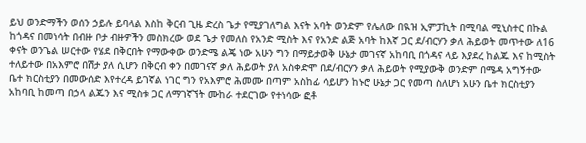ይህ ወንድማችን ወሰን ኃይሉ ይባላል እስከ ቅርብ ጊዜ ድረስ ጌታ የሚያገለግል እናት አባት ወንድም የሌለው በዪዝ ኢምፓኪት በሚባል ሚኒስተር በኩል ከጎዳና በመነሳት በብዙ ቦታ ብዙዎችን መስክረው ወደ ጌታ የመለስ የአንድ ሚስት እና የአንድ ልጅ አባት ከእኛ ጋር ደ/ብርሃን ቃለ ሕይወት መጥተው ለ16 ቀናት ወንጌል ሠርተው የሄደ በቅርበት የማውቀው ወንድሜ ልጄ ነው አሁን ግን በማይታወቅ ሁኔታ መገናኛ አከባቢ በጎዳና ላይ እያደረ ከልጁ እና ከሚስት ተለይተው በአእምሮ በሽታ ያለ ሲሆን በቅርብ ቀን በመገናኛ ቃለ ሕይወት ያለ አስቀድሞ በደ/ብርሃን ቃለ ሕይወት የሚያውቅ ወንድም በሜዳ አግኝተው ቤተ ክርስቲያን በመውሰድ እየተረዳ ይገኛል ነገር ግን የአእምሮ ሕመሙ በጣም አስከፊ ሳይሆን ከኑሮ ሁኔታ ጋር የመጣ ስለሆነ አሁን ቤተ ክርስቲያን አከባቢ ከመጣ በኃላ ልጁን እና ሚስቱ ጋር ለማገኛኘት ሙከራ ተደርገው የተነሳው ፎቶ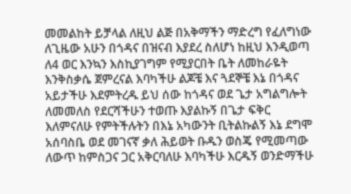መመልከት ይቻላል ለዚህ ልጅ በአቅማችን ማድረግ የፈለግነው ለጊዜው አሁን በጎዳና በዝናብ እያደረ ስለሆነ ከዚህ እንዲወጣ ለ4 ወር እንኳን እስኪያገግም የሚያርበት ቤት ለመከራዬት እንቅስቃሴ ጀምረናል እባካችሁ ልጆቼ እና ጓደኞቼ እኔ በጎዳና አይታችሁ እደምትረዱ ይህ ሰው ከጎዳና ወደ ጌታ አግልግሎት ለመመለስ የደርሻችሁን ተወጡ እያልኩኝ በጌታ ፍቅር እለምናለሁ የምትችሉትን በእኔ አካውንት ቢትልኩልኝ እኔ ደግሞ አሰባስቤ ወደ መገናኛ ቃለ ሕይወት ቡዱን ወስጄ የሚመጣው ለውጥ ከምስጋና ጋር አቅርባለሁ እባካችሁ እርዱኝ ወንድማችሁ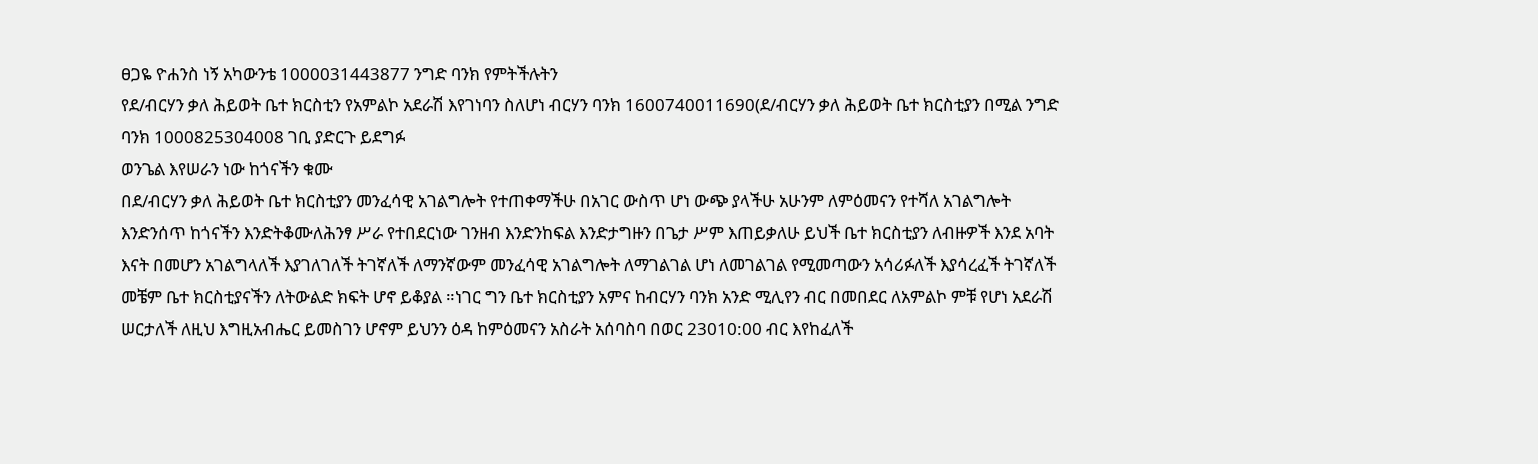ፀጋዬ ዮሐንስ ነኝ አካውንቴ 1000031443877 ንግድ ባንክ የምትችሉትን
የደ/ብርሃን ቃለ ሕይወት ቤተ ክርስቲን የአምልኮ አደራሽ እየገነባን ስለሆነ ብርሃን ባንክ 1600740011690(ደ/ብርሃን ቃለ ሕይወት ቤተ ክርስቲያን በሚል ንግድ ባንክ 1000825304008 ገቢ ያድርጉ ይደግፉ
ወንጌል እየሠራን ነው ከጎናችን ቁሙ
በደ/ብርሃን ቃለ ሕይወት ቤተ ክርስቲያን መንፈሳዊ አገልግሎት የተጠቀማችሁ በአገር ውስጥ ሆነ ውጭ ያላችሁ አሁንም ለምዕመናን የተሻለ አገልግሎት እንድንሰጥ ከጎናችን እንድትቆሙለሕንፃ ሥራ የተበደርነው ገንዘብ እንድንከፍል እንድታግዙን በጌታ ሥም እጠይቃለሁ ይህች ቤተ ክርስቲያን ለብዙዎች እንደ አባት እናት በመሆን አገልግላለች እያገለገለች ትገኛለች ለማንኛውም መንፈሳዊ አገልግሎት ለማገልገል ሆነ ለመገልገል የሚመጣውን አሳሪፉለች እያሳረፈች ትገኛለች መቼም ቤተ ክርስቲያናችን ለትውልድ ክፍት ሆኖ ይቆያል ።ነገር ግን ቤተ ክርስቲያን አምና ከብርሃን ባንክ አንድ ሚሊየን ብር በመበደር ለአምልኮ ምቹ የሆነ አደራሽ ሠርታለች ለዚህ እግዚአብሔር ይመስገን ሆኖም ይህንን ዕዳ ከምዕመናን አስራት አሰባስባ በወር 23010:00 ብር እየከፈለች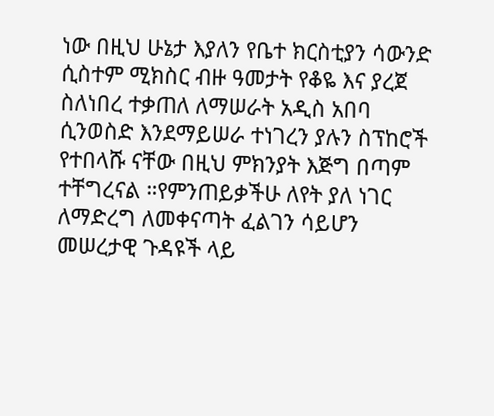ነው በዚህ ሁኔታ እያለን የቤተ ክርስቲያን ሳውንድ ሲስተም ሚክስር ብዙ ዓመታት የቆዬ እና ያረጀ ስለነበረ ተቃጠለ ለማሠራት አዲስ አበባ ሲንወስድ እንደማይሠራ ተነገረን ያሉን ስፕከሮች የተበላሹ ናቸው በዚህ ምክንያት እጅግ በጣም ተቸግረናል ።የምንጠይቃችሁ ለየት ያለ ነገር ለማድረግ ለመቀናጣት ፈልገን ሳይሆን መሠረታዊ ጉዳዩች ላይ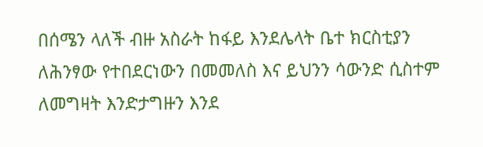በሰሜን ላለች ብዙ አስራት ከፋይ እንደሌላት ቤተ ክርስቲያን ለሕንፃው የተበደርነውን በመመለስ እና ይህንን ሳውንድ ሲስተም ለመግዛት እንድታግዙን እንደ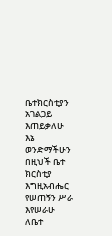ቤተክርስቲያን አገልጋይ እጠይቃለሁ እኔ ወንድማችሁን በዚህች ቤተ ክርስቲያ እግዚአብሔር የሠጠኝን ሥራ እየሠራሁ ለቤተ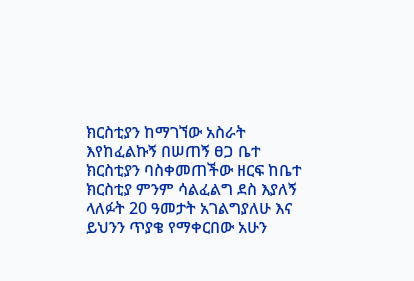ክርስቲያን ከማገኘው አስራት እየከፈልኩኝ በሠጠኝ ፀጋ ቤተ ክርስቲያን ባስቀመጠችው ዘርፍ ከቤተ ክርስቲያ ምንም ሳልፈልግ ደስ እያለኝ ላለፉት 20 ዓመታት አገልግያለሁ እና ይህንን ጥያቄ የማቀርበው አሁን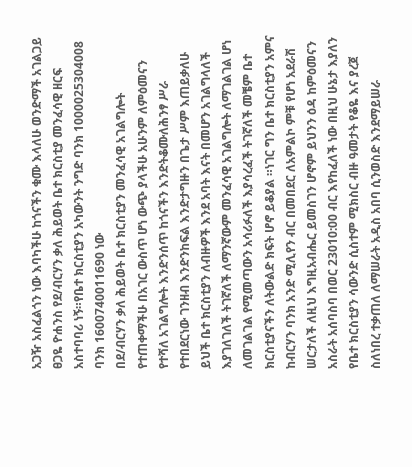አጋዥ አስፈልጎን ነው እባካችሁ ከጎናችን ቁሙ እላለሁ ወንድማች አገልጋይ ፀጋዬ ዮሐንስ የደ/ብርሃን ቃለ ሕይወት ቤተ ክርስቲያ መንፈሳዊ ዘርፍ አስተባባሪ ነኝ።የቤተ ክርስቲያን አካውንት ንግድ ባንክ 1000025304008 ባንክ 1600740011690 ነው
በደ/ብርሃን ቃለ ሕይወት ቤተ ክርስቲያን መንፈሳዊ አገልግሎት የተጠቀማችሁ በአገር ውስጥ ሆነ ውጭ ያላችሁ አሁንም ለምዕመናን የተሻለ አገልግሎት እንድንሰጥ ከጎናችን እንድትቆሙለሕንፃ ሥራ የተበደርነው ገንዘብ እንድንከፍል እንድታግዙን በጌታ ሥም እጠይቃለሁ ይህች ቤተ ክርስቲያን ለብዙዎች እንደ አባት እናት በመሆን አገልግላለች እያገለገለች ትገኛለች ለማንኛውም መንፈሳዊ አገልግሎት ለማገልገል ሆነ ለመገልገል የሚመጣውን አሳሪፉለች እያሳረፈች ትገኛለች መቼም ቤተ ክርስቲያናችን ለትውልድ ክፍት ሆኖ ይቆያል ።ነገር ግን ቤተ ክርስቲያን አምና ከብርሃን ባንክ አንድ ሚሊየን ብር በመበደር ለአምልኮ ምቹ የሆነ አደራሽ ሠርታለች ለዚህ እግዚአብሔር ይመስገን ሆኖም ይህንን ዕዳ ከምዕመናን አስራት አሰባስባ በወር 23010:00 ብር እየከፈለች ነው በዚህ ሁኔታ እያለን የቤተ ክርስቲያን ሳውንድ ሲስተም ሚክስር ብዙ ዓመታት የቆዬ እና ያረጀ ስለነበረ ተቃጠለ ለማሠራት አዲስ አበባ ሲንወስድ እንደማይሠራ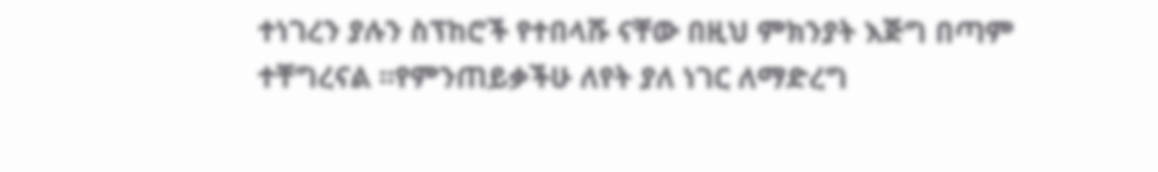ተነገረን ያሉን ስፕከሮች የተበላሹ ናቸው በዚህ ምክንያት እጅግ በጣም ተቸግረናል ።የምንጠይቃችሁ ለየት ያለ ነገር ለማድረግ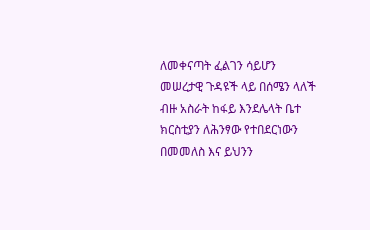ለመቀናጣት ፈልገን ሳይሆን መሠረታዊ ጉዳዩች ላይ በሰሜን ላለች ብዙ አስራት ከፋይ እንደሌላት ቤተ ክርስቲያን ለሕንፃው የተበደርነውን በመመለስ እና ይህንን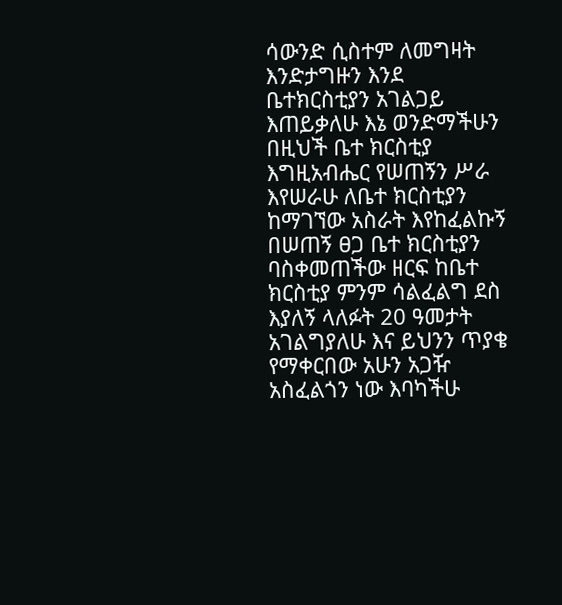ሳውንድ ሲስተም ለመግዛት እንድታግዙን እንደ ቤተክርስቲያን አገልጋይ እጠይቃለሁ እኔ ወንድማችሁን በዚህች ቤተ ክርስቲያ እግዚአብሔር የሠጠኝን ሥራ እየሠራሁ ለቤተ ክርስቲያን ከማገኘው አስራት እየከፈልኩኝ በሠጠኝ ፀጋ ቤተ ክርስቲያን ባስቀመጠችው ዘርፍ ከቤተ ክርስቲያ ምንም ሳልፈልግ ደስ እያለኝ ላለፉት 20 ዓመታት አገልግያለሁ እና ይህንን ጥያቄ የማቀርበው አሁን አጋዥ አስፈልጎን ነው እባካችሁ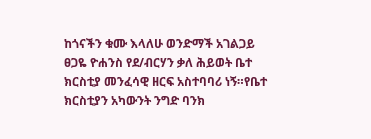ከጎናችን ቁሙ እላለሁ ወንድማች አገልጋይ ፀጋዬ ዮሐንስ የደ/ብርሃን ቃለ ሕይወት ቤተ ክርስቲያ መንፈሳዊ ዘርፍ አስተባባሪ ነኝ።የቤተ ክርስቲያን አካውንት ንግድ ባንክ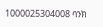1000025304008 ባንክ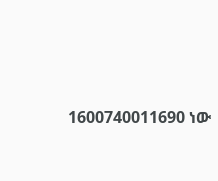1600740011690 ነው